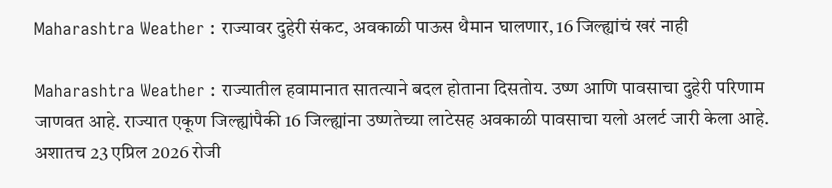Maharashtra Weather : राज्यावर दुहेरी संकट, अवकाळी पाऊस थैमान घालणार, 16 जिल्ह्यांचं खरं नाही

Maharashtra Weather : राज्यातील हवामानात सातत्याने बदल होताना दिसतोय. उष्ण आणि पावसाचा दुहेरी परिणाम जाणवत आहे. राज्यात एकूण जिल्ह्यांपैकी 16 जिल्ह्यांना उष्णतेच्या लाटेसह अवकाळी पावसाचा यलो अलर्ट जारी केला आहे. अशातच 23 एप्रिल 2026 रोजी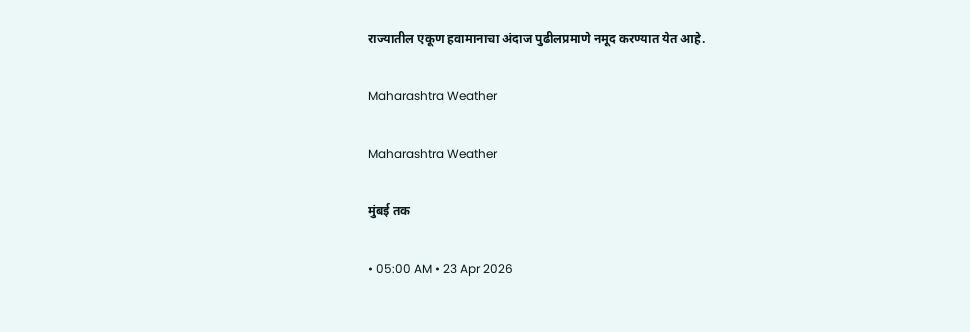राज्यातील एकूण हवामानाचा अंदाज पुढीलप्रमाणे नमूद करण्यात येत आहे.

Maharashtra Weather

Maharashtra Weather

मुंबई तक

• 05:00 AM • 23 Apr 2026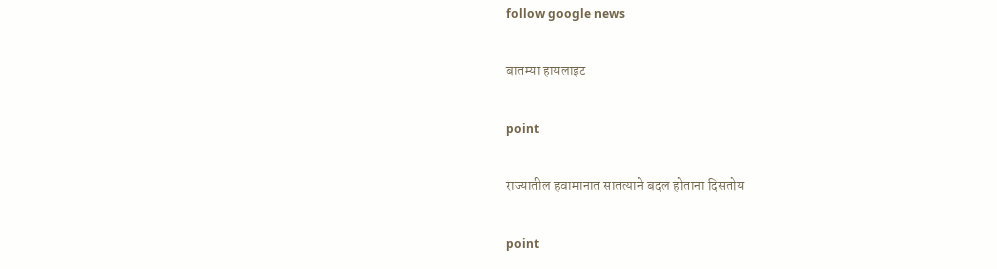follow google news

बातम्या हायलाइट

point

राज्यातील हवामानात सातत्याने बदल होताना दिसतोय

point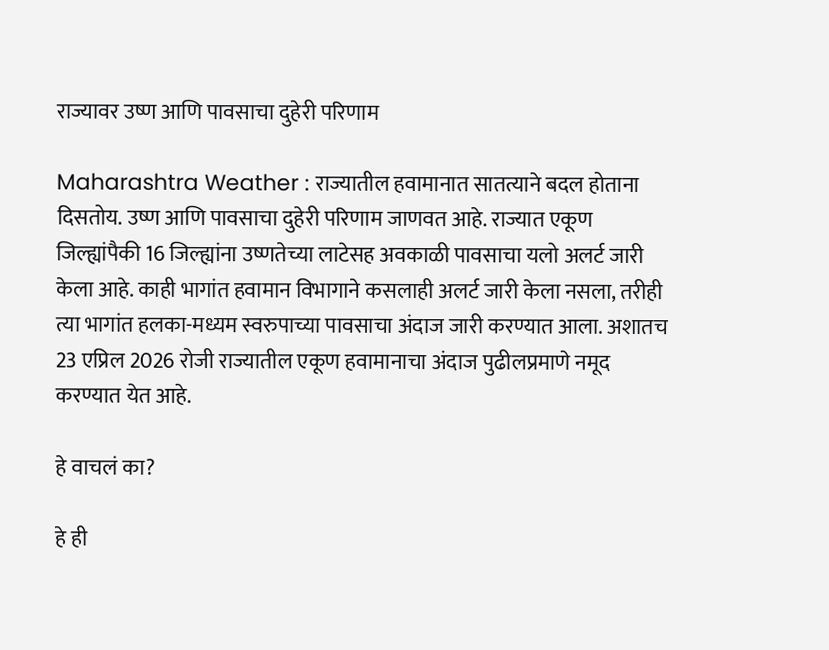राज्यावर उष्ण आणि पावसाचा दुहेरी परिणाम

Maharashtra Weather : राज्यातील हवामानात सातत्याने बदल होताना दिसतोय. उष्ण आणि पावसाचा दुहेरी परिणाम जाणवत आहे. राज्यात एकूण जिल्ह्यांपैकी 16 जिल्ह्यांना उष्णतेच्या लाटेसह अवकाळी पावसाचा यलो अलर्ट जारी केला आहे. काही भागांत हवामान विभागाने कसलाही अलर्ट जारी केला नसला, तरीही त्या भागांत हलका-मध्यम स्वरुपाच्या पावसाचा अंदाज जारी करण्यात आला. अशातच 23 एप्रिल 2026 रोजी राज्यातील एकूण हवामानाचा अंदाज पुढीलप्रमाणे नमूद करण्यात येत आहे.

हे वाचलं का?

हे ही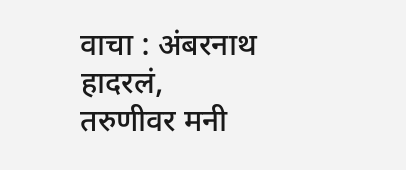वाचा : अंबरनाथ हादरलं, तरुणीवर मनी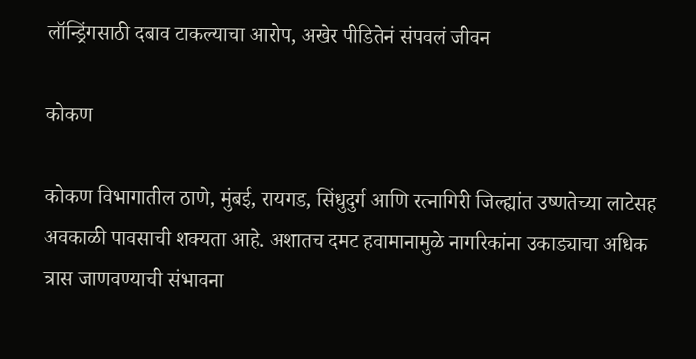लॉन्ड्रिंगसाठी दबाव टाकल्याचा आरोप, अखेर पीडितेनं संपवलं जीवन

कोकण

कोकण विभागातील ठाणे, मुंबई, रायगड, सिंधुदुर्ग आणि रत्नागिरी जिल्ह्यांत उष्णतेच्या लाटेसह अवकाळी पावसाची शक्यता आहे. अशातच दमट हवामानामुळे नागरिकांना उकाड्याचा अधिक त्रास जाणवण्याची संभावना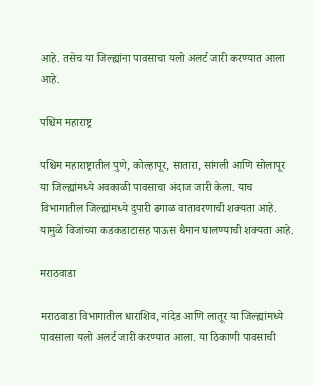आहे. तसेच या जिल्ह्यांना पावसाचा यलो अलर्ट जारी करण्यात आला आहे.

पश्चिम महाराष्ट्र

पश्चिम महाराष्ट्रातील पुणे, कोल्हापूर, सातारा, सांगली आणि सोलापूर या जिल्ह्यांमध्ये अवकाळी पावसाचा अंदाज जारी केला. याच विभागातील जिल्ह्यांमध्ये दुपारी ढगाळ वातावरणाची शक्यता आहे. यामुळे विजांच्या कडकडाटासह पाऊस थैमान घालण्याची शक्यता आहे.

मराठवाडा

मराठवाडा विभागातील धाराशिव, नांदेड आणि लातूर या जिल्ह्यांमध्ये पावसाला यलो अलर्ट जारी करण्यात आला. या ठिकाणी पावसाची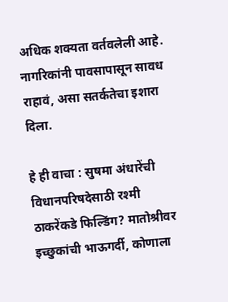अधिक शक्यता वर्तवलेली आहे. नागरिकांनी पावसापासून सावध राहावं, असा सतर्कतेचा इशारा दिला.

हे ही वाचा : सुषमा अंधारेंची विधानपरिषदेसाठी रश्मी ठाकरेंकडे फिल्डिंग? मातोश्रीवर इच्छुकांची भाऊगर्दी, कोणाला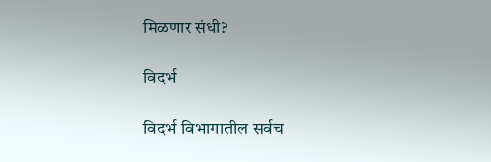मिळणार संधी?

विदर्भ

विदर्भ विभागातील सर्वच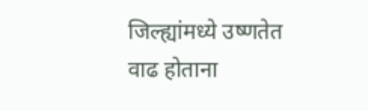जिल्ह्यांमध्ये उष्णतेत वाढ होताना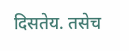दिसतेय. तसेच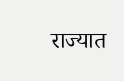राज्यात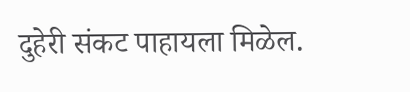दुहेरी संकट पाहायला मिळेल.